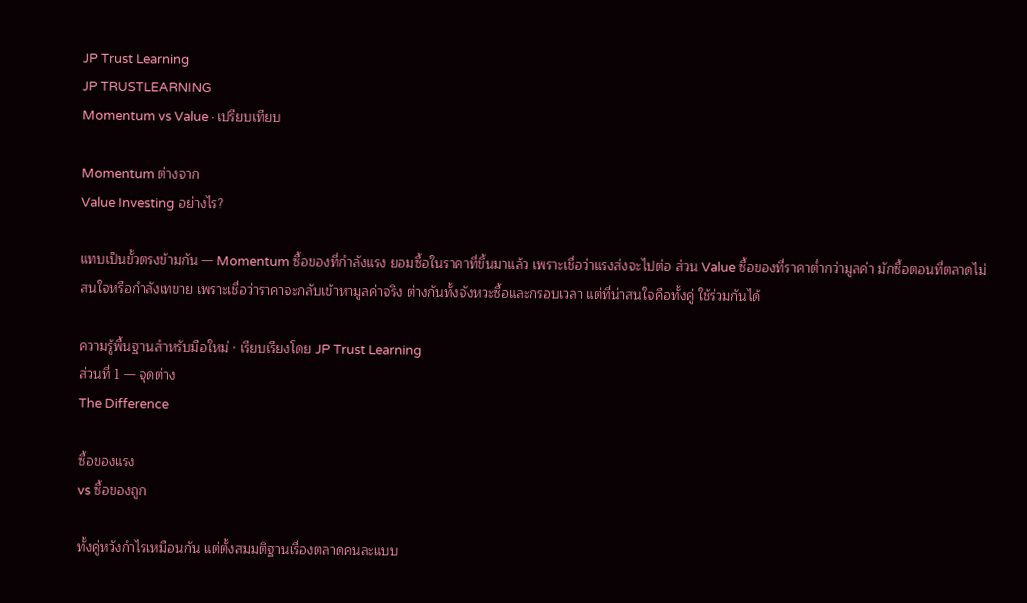JP Trust Learning
JP TRUSTLEARNING
Momentum vs Value · เปรียบเทียบ

Momentum ต่างจาก
Value Investing อย่างไร?

แทบเป็นขั้วตรงข้ามกัน — Momentum ซื้อของที่กำลังแรง ยอมซื้อในราคาที่ขึ้นมาแล้ว เพราะเชื่อว่าแรงส่งจะไปต่อ ส่วน Value ซื้อของที่ราคาต่ำกว่ามูลค่า มักซื้อตอนที่ตลาดไม่สนใจหรือกำลังเทขาย เพราะเชื่อว่าราคาจะกลับเข้าหามูลค่าจริง ต่างกันทั้งจังหวะซื้อและกรอบเวลา แต่ที่น่าสนใจคือทั้งคู่ ใช้ร่วมกันได้

ความรู้พื้นฐานสำหรับมือใหม่ · เรียบเรียงโดย JP Trust Learning
ส่วนที่ 1 — จุดต่าง
The Difference

ซื้อของแรง
vs ซื้อของถูก

ทั้งคู่หวังกำไรเหมือนกัน แต่ตั้งสมมติฐานเรื่องตลาดคนละแบบ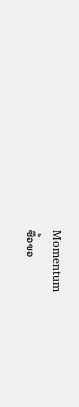Momentum
ซื้อขอ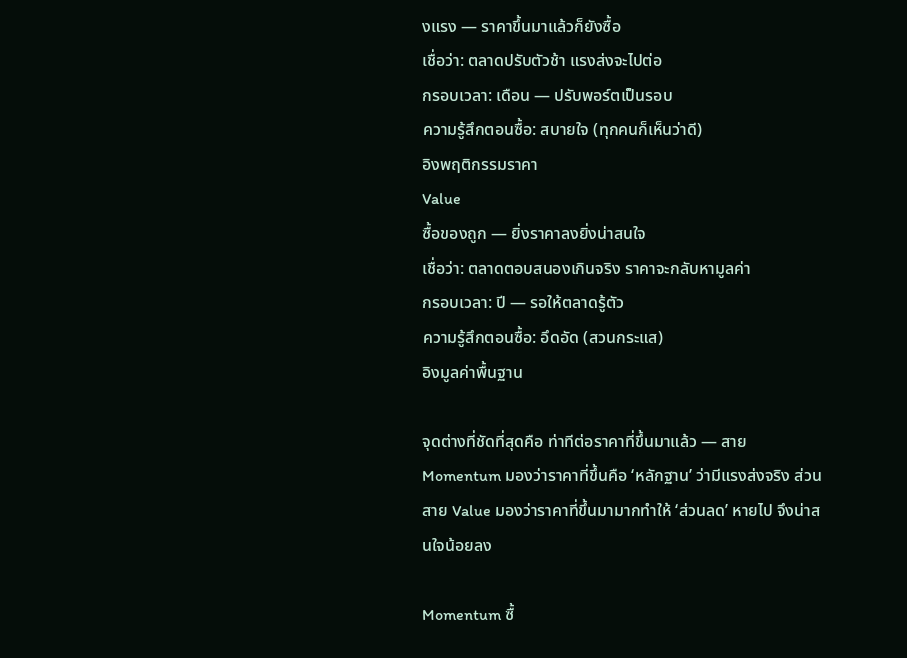งแรง — ราคาขึ้นมาแล้วก็ยังซื้อ
เชื่อว่า: ตลาดปรับตัวช้า แรงส่งจะไปต่อ
กรอบเวลา: เดือน — ปรับพอร์ตเป็นรอบ
ความรู้สึกตอนซื้อ: สบายใจ (ทุกคนก็เห็นว่าดี)
อิงพฤติกรรมราคา
Value
ซื้อของถูก — ยิ่งราคาลงยิ่งน่าสนใจ
เชื่อว่า: ตลาดตอบสนองเกินจริง ราคาจะกลับหามูลค่า
กรอบเวลา: ปี — รอให้ตลาดรู้ตัว
ความรู้สึกตอนซื้อ: อึดอัด (สวนกระแส)
อิงมูลค่าพื้นฐาน

จุดต่างที่ชัดที่สุดคือ ท่าทีต่อราคาที่ขึ้นมาแล้ว — สาย Momentum มองว่าราคาที่ขึ้นคือ ‘หลักฐาน’ ว่ามีแรงส่งจริง ส่วนสาย Value มองว่าราคาที่ขึ้นมามากทำให้ ‘ส่วนลด’ หายไป จึงน่าสนใจน้อยลง

Momentum ซื้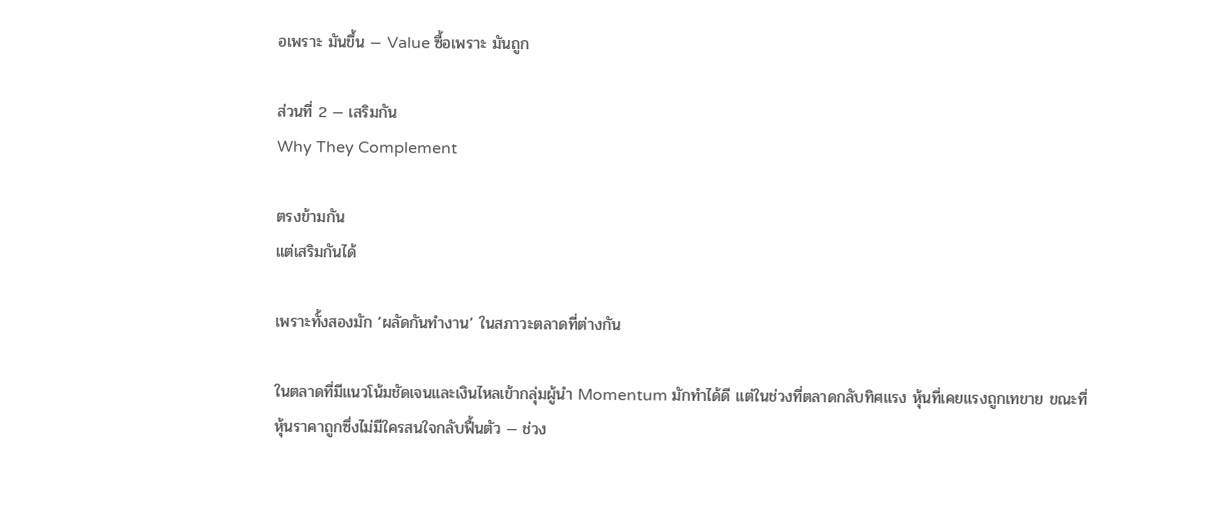อเพราะ มันขึ้น — Value ซื้อเพราะ มันถูก

ส่วนที่ 2 — เสริมกัน
Why They Complement

ตรงข้ามกัน
แต่เสริมกันได้

เพราะทั้งสองมัก ‘ผลัดกันทำงาน’ ในสภาวะตลาดที่ต่างกัน

ในตลาดที่มีแนวโน้มชัดเจนและเงินไหลเข้ากลุ่มผู้นำ Momentum มักทำได้ดี แต่ในช่วงที่ตลาดกลับทิศแรง หุ้นที่เคยแรงถูกเทขาย ขณะที่หุ้นราคาถูกซึ่งไม่มีใครสนใจกลับฟื้นตัว — ช่วง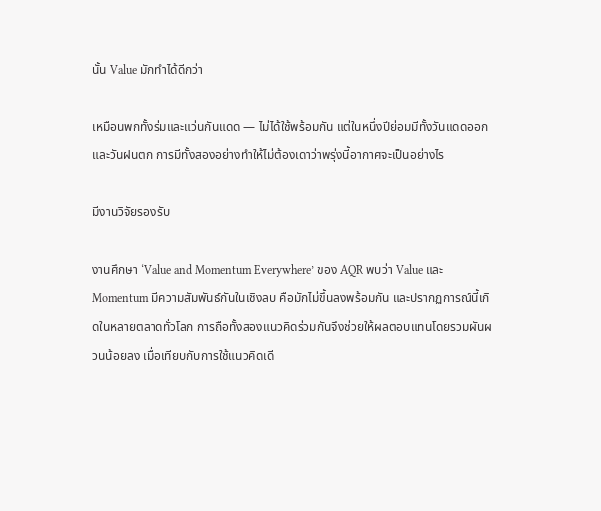นั้น Value มักทำได้ดีกว่า

เหมือนพกทั้งร่มและแว่นกันแดด — ไม่ได้ใช้พร้อมกัน แต่ในหนึ่งปีย่อมมีทั้งวันแดดออกและวันฝนตก การมีทั้งสองอย่างทำให้ไม่ต้องเดาว่าพรุ่งนี้อากาศจะเป็นอย่างไร

มีงานวิจัยรองรับ

งานศึกษา ‘Value and Momentum Everywhere’ ของ AQR พบว่า Value และ Momentum มีความสัมพันธ์กันในเชิงลบ คือมักไม่ขึ้นลงพร้อมกัน และปรากฏการณ์นี้เกิดในหลายตลาดทั่วโลก การถือทั้งสองแนวคิดร่วมกันจึงช่วยให้ผลตอบแทนโดยรวมผันผวนน้อยลง เมื่อเทียบกับการใช้แนวคิดเดี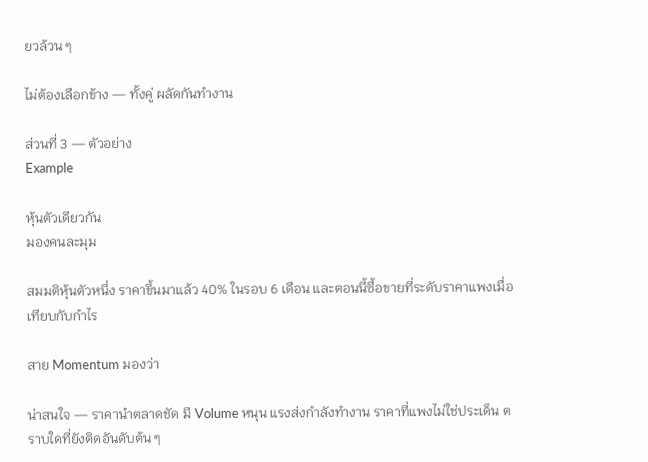ยวล้วน ๆ

ไม่ต้องเลือกข้าง — ทั้งคู่ ผลัดกันทำงาน

ส่วนที่ 3 — ตัวอย่าง
Example

หุ้นตัวเดียวกัน
มองคนละมุม

สมมติหุ้นตัวหนึ่ง ราคาขึ้นมาแล้ว 40% ในรอบ 6 เดือน และตอนนี้ซื้อขายที่ระดับราคาแพงเมื่อเทียบกับกำไร

สาย Momentum มองว่า

น่าสนใจ — ราคานำตลาดชัด มี Volume หนุน แรงส่งกำลังทำงาน ราคาที่แพงไม่ใช่ประเด็น ตราบใดที่ยังติดอันดับต้น ๆ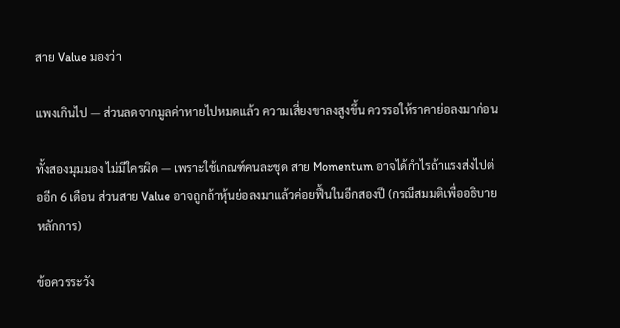สาย Value มองว่า

แพงเกินไป — ส่วนลดจากมูลค่าหายไปหมดแล้ว ความเสี่ยงขาลงสูงขึ้น ควรรอให้ราคาย่อลงมาก่อน

ทั้งสองมุมมอง ไม่มีใครผิด — เพราะใช้เกณฑ์คนละชุด สาย Momentum อาจได้กำไรถ้าแรงส่งไปต่ออีก 6 เดือน ส่วนสาย Value อาจถูกถ้าหุ้นย่อลงมาแล้วค่อยฟื้นในอีกสองปี (กรณีสมมติเพื่ออธิบายหลักการ)

ข้อควรระวัง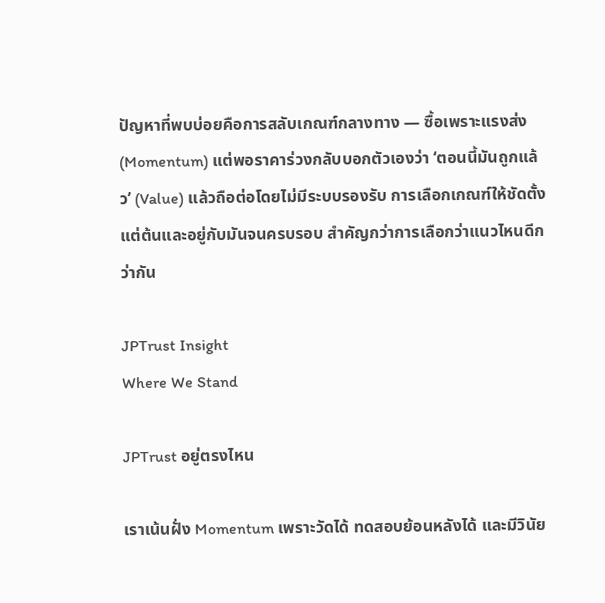ปัญหาที่พบบ่อยคือการสลับเกณฑ์กลางทาง — ซื้อเพราะแรงส่ง (Momentum) แต่พอราคาร่วงกลับบอกตัวเองว่า ‘ตอนนี้มันถูกแล้ว’ (Value) แล้วถือต่อโดยไม่มีระบบรองรับ การเลือกเกณฑ์ให้ชัดตั้งแต่ต้นและอยู่กับมันจนครบรอบ สำคัญกว่าการเลือกว่าแนวไหนดีกว่ากัน

JPTrust Insight
Where We Stand

JPTrust อยู่ตรงไหน

เราเน้นฝั่ง Momentum เพราะวัดได้ ทดสอบย้อนหลังได้ และมีวินัย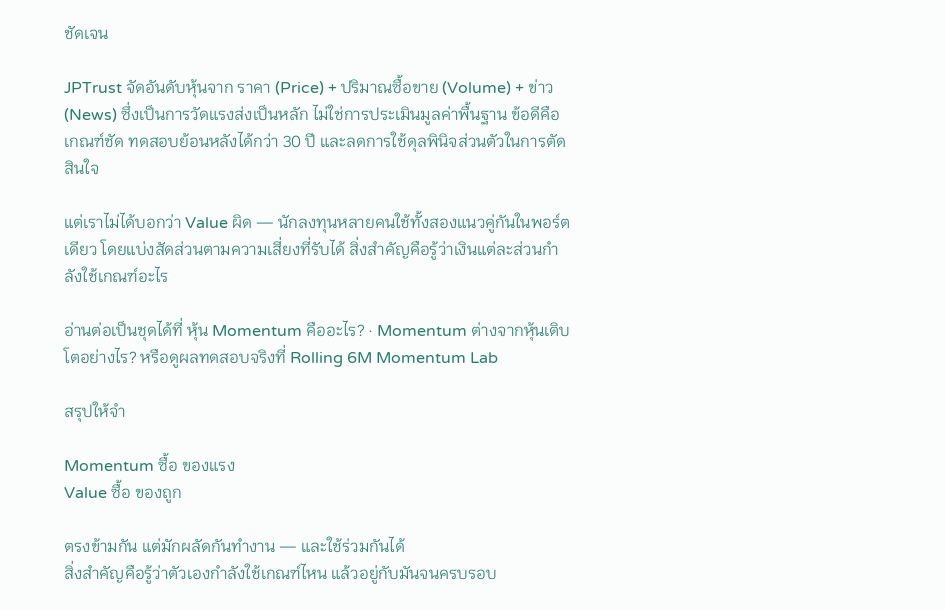ชัดเจน

JPTrust จัดอันดับหุ้นจาก ราคา (Price) + ปริมาณซื้อขาย (Volume) + ข่าว (News) ซึ่งเป็นการวัดแรงส่งเป็นหลัก ไม่ใช่การประเมินมูลค่าพื้นฐาน ข้อดีคือเกณฑ์ชัด ทดสอบย้อนหลังได้กว่า 30 ปี และลดการใช้ดุลพินิจส่วนตัวในการตัดสินใจ

แต่เราไม่ได้บอกว่า Value ผิด — นักลงทุนหลายคนใช้ทั้งสองแนวคู่กันในพอร์ตเดียว โดยแบ่งสัดส่วนตามความเสี่ยงที่รับได้ สิ่งสำคัญคือรู้ว่าเงินแต่ละส่วนกำลังใช้เกณฑ์อะไร

อ่านต่อเป็นชุดได้ที่ หุ้น Momentum คืออะไร? · Momentum ต่างจากหุ้นเติบโตอย่างไร? หรือดูผลทดสอบจริงที่ Rolling 6M Momentum Lab

สรุปให้จำ

Momentum ซื้อ ของแรง
Value ซื้อ ของถูก

ตรงข้ามกัน แต่มักผลัดกันทำงาน — และใช้ร่วมกันได้
สิ่งสำคัญคือรู้ว่าตัวเองกำลังใช้เกณฑ์ไหน แล้วอยู่กับมันจนครบรอบ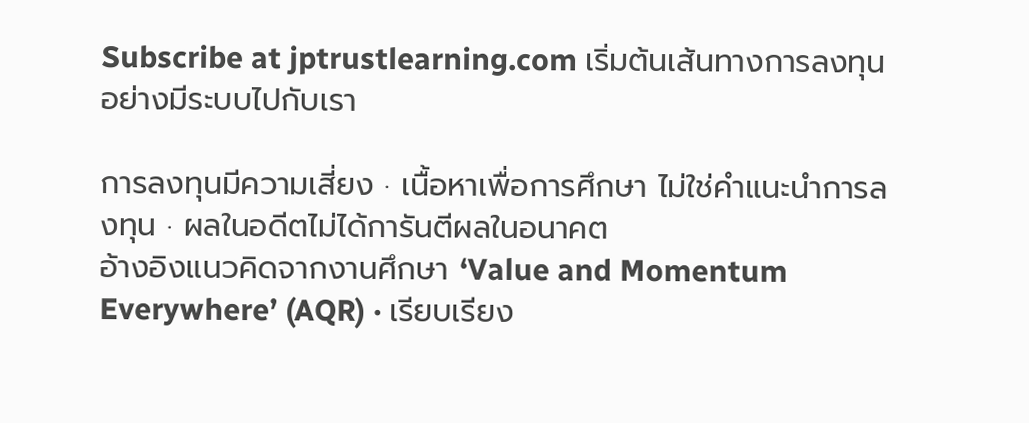Subscribe at jptrustlearning.com เริ่มต้นเส้นทางการลงทุนอย่างมีระบบไปกับเรา

การลงทุนมีความเสี่ยง · เนื้อหาเพื่อการศึกษา ไม่ใช่คำแนะนำการลงทุน · ผลในอดีตไม่ได้การันตีผลในอนาคต
อ้างอิงแนวคิดจากงานศึกษา ‘Value and Momentum Everywhere’ (AQR) · เรียบเรียง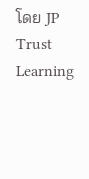โดย JP Trust Learning